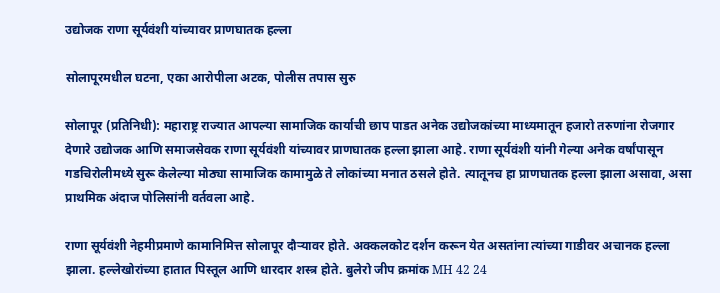उद्योजक राणा सूर्यवंशी यांच्यावर प्राणघातक हल्ला

सोलापूरमधील घटना, एका आरोपीला अटक, पोलीस तपास सुरु

सोलापूर (प्रतिनिधी): महाराष्ट्र राज्यात आपल्या सामाजिक कार्याची छाप पाडत अनेक उद्योजकांच्या माध्यमातून हजारो तरुणांना रोजगार देणारे उद्योजक आणि समाजसेवक राणा सूर्यवंशी यांच्यावर प्राणघातक हल्ला झाला आहे. राणा सूर्यवंशी यांनी गेल्या अनेक वर्षांपासून गडचिरोलीमध्ये सुरू केलेल्या मोठ्या सामाजिक कामामुळे ते लोकांच्या मनात ठसले होते. त्यातूनच हा प्राणघातक हल्ला झाला असावा, असा प्राथमिक अंदाज पोलिसांनी वर्तवला आहे.

राणा सूर्यवंशी नेहमीप्रमाणे कामानिमित्त सोलापूर दौर्‍यावर होते. अक्कलकोट दर्शन करून येत असतांना त्यांच्या गाडीवर अचानक हल्ला झाला. हल्लेखोरांच्या हातात पिस्तूल आणि धारदार शस्त्र होते. बुलेरो जीप क्रमांक MH 42 24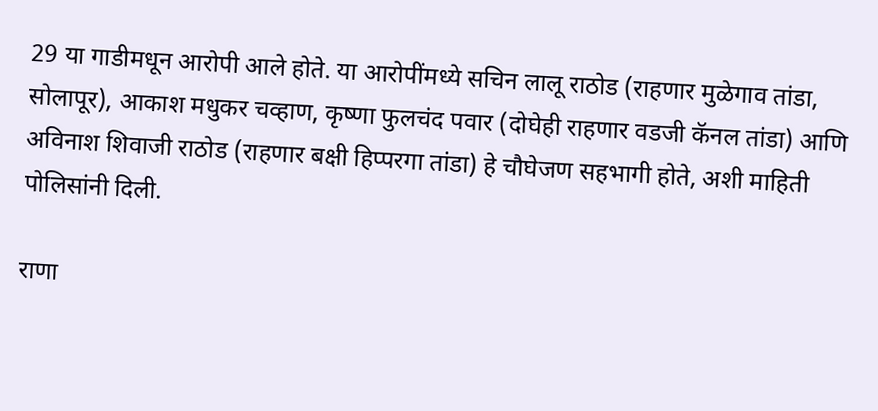29 या गाडीमधून आरोपी आले होते. या आरोपींमध्ये सचिन लालू राठोड (राहणार मुळेगाव तांडा, सोलापूर), आकाश मधुकर चव्हाण, कृष्णा फुलचंद पवार (दोघेही राहणार वडजी कॅनल तांडा) आणि अविनाश शिवाजी राठोड (राहणार बक्षी हिप्परगा तांडा) हे चौघेजण सहभागी होते, अशी माहिती पोलिसांनी दिली.

राणा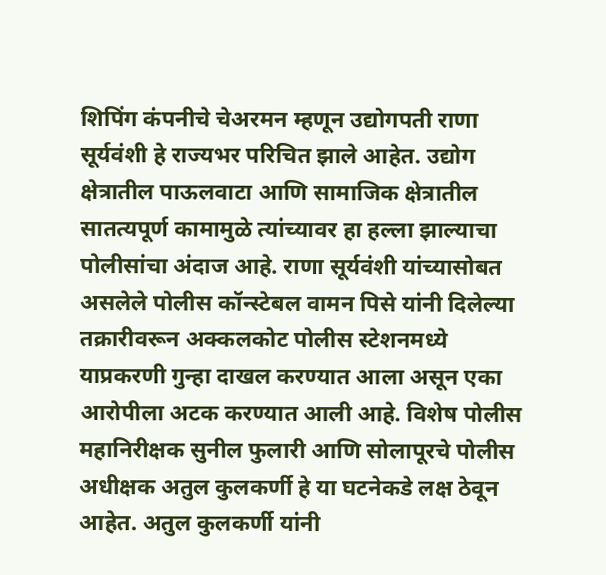शिपिंग कंपनीचे चेअरमन म्हणून उद्योगपती राणा सूर्यवंशी हे राज्यभर परिचित झाले आहेत. उद्योग क्षेत्रातील पाऊलवाटा आणि सामाजिक क्षेत्रातील सातत्यपूर्ण कामामुळे त्यांच्यावर हा हल्ला झाल्याचा पोलीसांचा अंदाज आहे. राणा सूर्यवंशी यांच्यासोबत असलेले पोलीस कॉन्स्टेबल वामन पिसे यांनी दिलेल्या तक्रारीवरून अक्कलकोट पोलीस स्टेशनमध्ये याप्रकरणी गुन्हा दाखल करण्यात आला असून एका आरोपीला अटक करण्यात आली आहे. विशेष पोलीस महानिरीक्षक सुनील फुलारी आणि सोलापूरचे पोलीस अधीक्षक अतुल कुलकर्णी हे या घटनेकडे लक्ष ठेवून आहेत. अतुल कुलकर्णी यांनी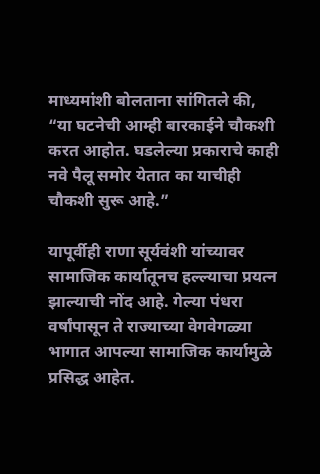माध्यमांशी बोलताना सांगितले की, “या घटनेची आम्ही बारकाईने चौकशी करत आहोत. घडलेल्या प्रकाराचे काही नवे पैलू समोर येतात का याचीही चौकशी सुरू आहे.”

यापूर्वीही राणा सूर्यवंशी यांच्यावर सामाजिक कार्यातूनच हल्ल्याचा प्रयत्न झाल्याची नोंद आहे. गेल्या पंधरा वर्षांपासून ते राज्याच्या वेगवेगळ्या भागात आपल्या सामाजिक कार्यामुळे प्रसिद्ध आहेत.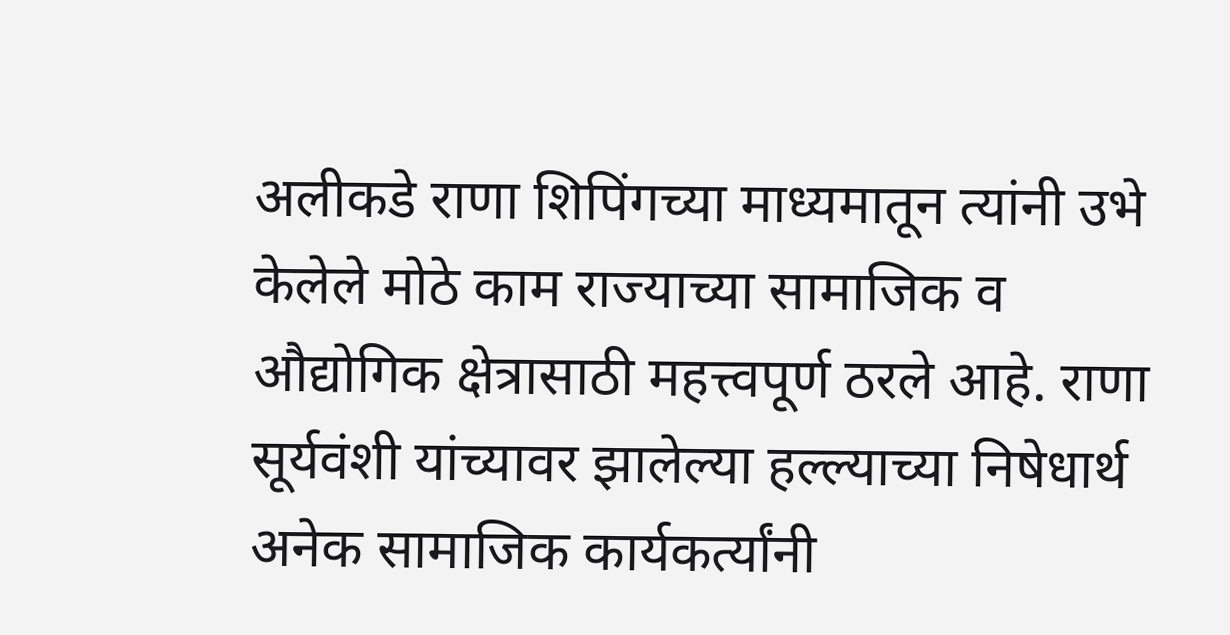अलीकडे राणा शिपिंगच्या माध्यमातून त्यांनी उभे केलेले मोठे काम राज्याच्या सामाजिक व औद्योगिक क्षेत्रासाठी महत्त्वपूर्ण ठरले आहे. राणा सूर्यवंशी यांच्यावर झालेल्या हल्ल्याच्या निषेधार्थ अनेक सामाजिक कार्यकर्त्यांनी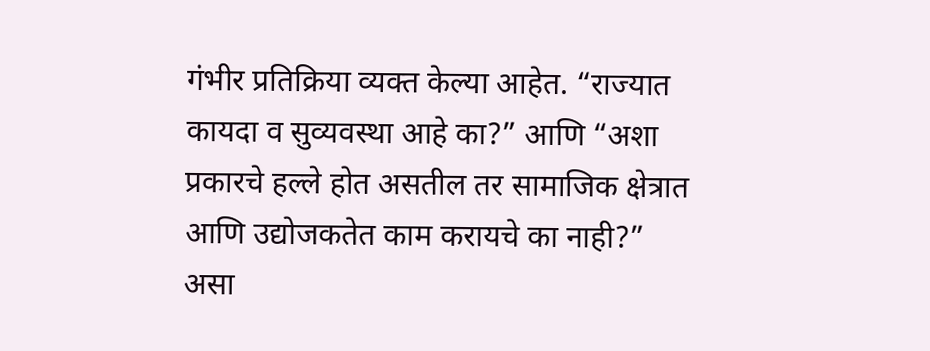गंभीर प्रतिक्रिया व्यक्त केल्या आहेत. “राज्यात कायदा व सुव्यवस्था आहे का?” आणि “अशा प्रकारचे हल्ले होत असतील तर सामाजिक क्षेत्रात आणि उद्योजकतेत काम करायचे का नाही?” असा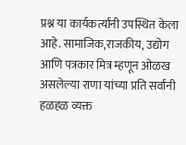प्रश्न या कार्यकर्त्यांनी उपस्थित केला आहे. सामाजिक,राजकीय, उद्योग आणि पत्रकार मित्र म्हणून ओळख असलेल्या राणा यांच्या प्रति सर्वांनी हळहळ व्यक्त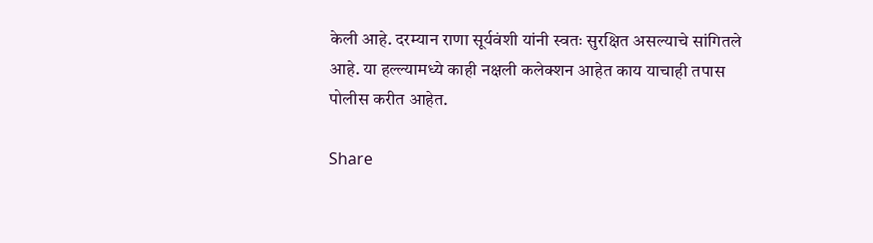केली आहे. दरम्यान राणा सूर्यवंशी यांनी स्वतः सुरक्षित असल्याचे सांगितले आहे. या हल्ल्यामध्ये काही नक्षली कलेक्शन आहेत काय याचाही तपास पोलीस करीत आहेत.

Share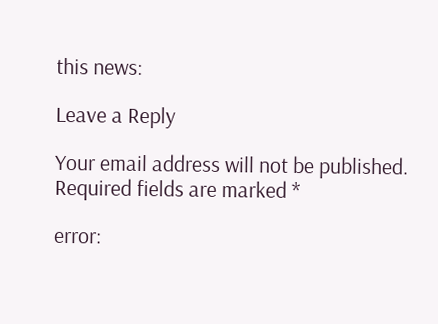this news:

Leave a Reply

Your email address will not be published. Required fields are marked *

error: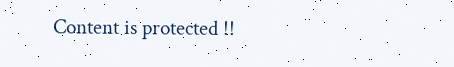Content is protected !!